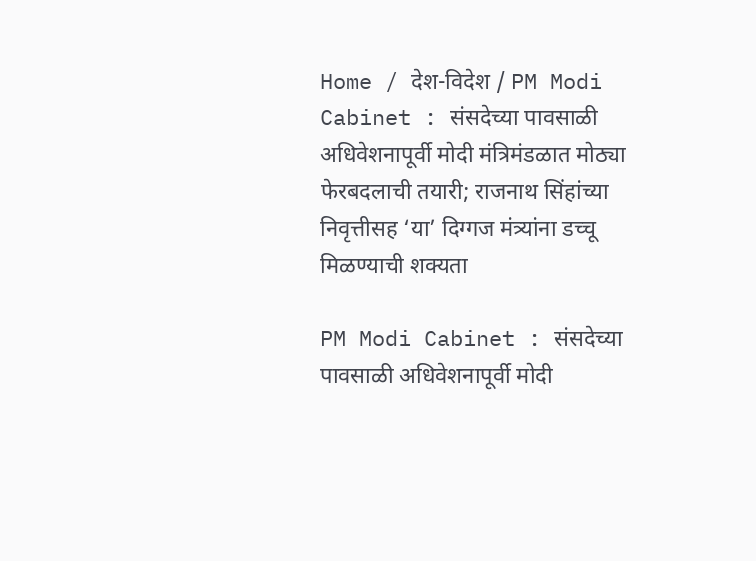Home / देश-विदेश / PM Modi Cabinet : संसदेच्या पावसाळी अधिवेशनापूर्वी मोदी मंत्रिमंडळात मोठ्या फेरबदलाची तयारी; राजनाथ सिंहांच्या निवृत्तीसह ‘या’ दिग्गज मंत्र्यांना डच्चू मिळण्याची शक्यता

PM Modi Cabinet : संसदेच्या पावसाळी अधिवेशनापूर्वी मोदी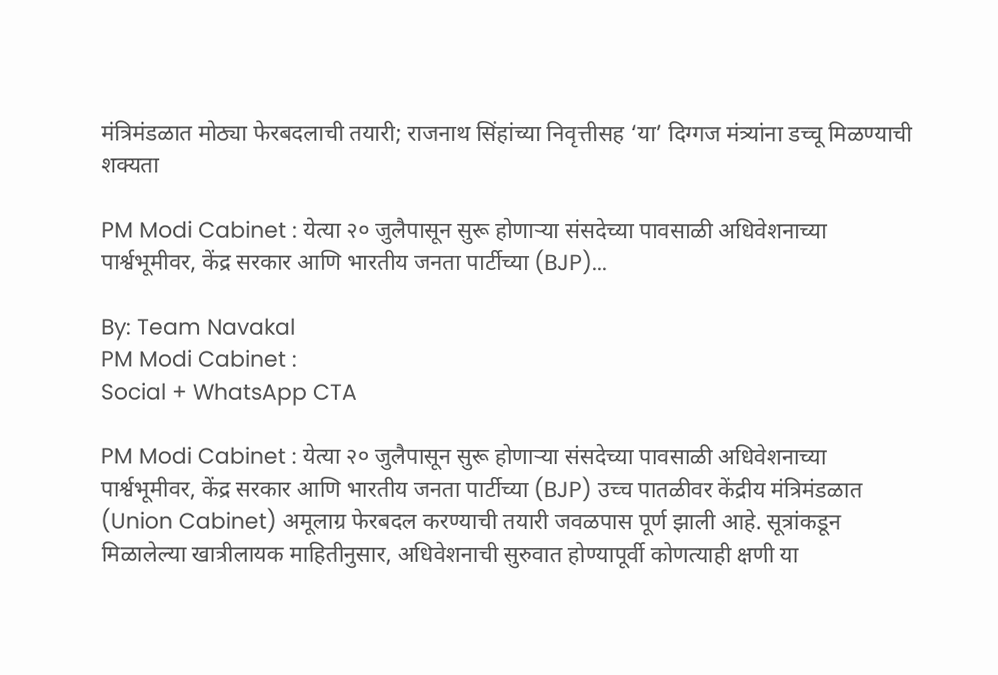मंत्रिमंडळात मोठ्या फेरबदलाची तयारी; राजनाथ सिंहांच्या निवृत्तीसह ‘या’ दिग्गज मंत्र्यांना डच्चू मिळण्याची शक्यता

PM Modi Cabinet : येत्या २० जुलैपासून सुरू होणाऱ्या संसदेच्या पावसाळी अधिवेशनाच्या पार्श्वभूमीवर, केंद्र सरकार आणि भारतीय जनता पार्टीच्या (BJP)...

By: Team Navakal
PM Modi Cabinet :
Social + WhatsApp CTA

PM Modi Cabinet : येत्या २० जुलैपासून सुरू होणाऱ्या संसदेच्या पावसाळी अधिवेशनाच्या पार्श्वभूमीवर, केंद्र सरकार आणि भारतीय जनता पार्टीच्या (BJP) उच्च पातळीवर केंद्रीय मंत्रिमंडळात (Union Cabinet) अमूलाग्र फेरबदल करण्याची तयारी जवळपास पूर्ण झाली आहे. सूत्रांकडून मिळालेल्या खात्रीलायक माहितीनुसार, अधिवेशनाची सुरुवात होण्यापूर्वी कोणत्याही क्षणी या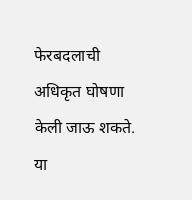फेरबदलाची अधिकृत घोषणा केली जाऊ शकते. या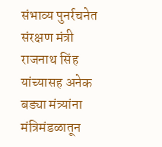संभाव्य पुनर्रचनेत संरक्षण मंत्री राजनाथ सिंह यांच्यासह अनेक बड्या मंत्र्यांना मंत्रिमंडळातून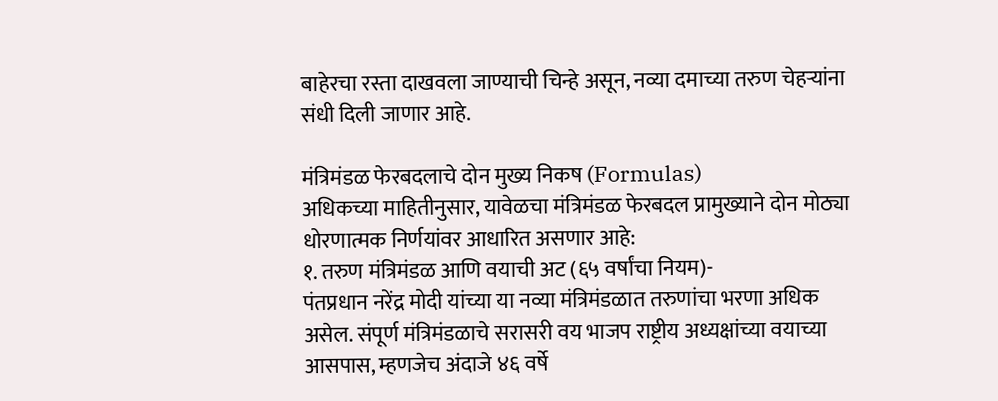बाहेरचा रस्ता दाखवला जाण्याची चिन्हे असून, नव्या दमाच्या तरुण चेहऱ्यांना संधी दिली जाणार आहे.

मंत्रिमंडळ फेरबदलाचे दोन मुख्य निकष (Formulas)
अधिकच्या माहितीनुसार, यावेळचा मंत्रिमंडळ फेरबदल प्रामुख्याने दोन मोठ्या धोरणात्मक निर्णयांवर आधारित असणार आहे:
१. तरुण मंत्रिमंडळ आणि वयाची अट (६५ वर्षांचा नियम)-
पंतप्रधान नरेंद्र मोदी यांच्या या नव्या मंत्रिमंडळात तरुणांचा भरणा अधिक असेल. संपूर्ण मंत्रिमंडळाचे सरासरी वय भाजप राष्ट्रीय अध्यक्षांच्या वयाच्या आसपास, म्हणजेच अंदाजे ४६ वर्षे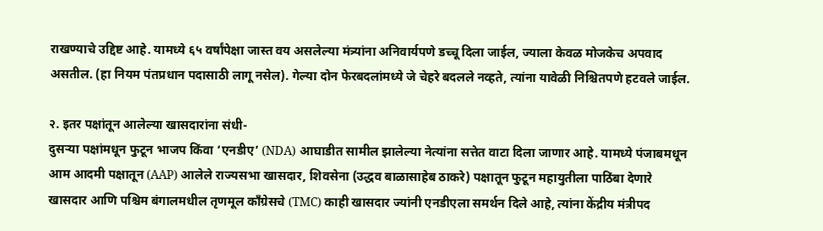राखण्याचे उद्दिष्ट आहे. यामध्ये ६५ वर्षांपेक्षा जास्त वय असलेल्या मंत्र्यांना अनिवार्यपणे डच्चू दिला जाईल, ज्याला केवळ मोजकेच अपवाद असतील. (हा नियम पंतप्रधान पदासाठी लागू नसेल). गेल्या दोन फेरबदलांमध्ये जे चेहरे बदलले नव्हते, त्यांना यावेळी निश्चितपणे हटवले जाईल.

२. इतर पक्षांतून आलेल्या खासदारांना संधी-
दुसऱ्या पक्षांमधून फुटून भाजप किंवा ‘एनडीए’ (NDA) आघाडीत सामील झालेल्या नेत्यांना सत्तेत वाटा दिला जाणार आहे. यामध्ये पंजाबमधून आम आदमी पक्षातून (AAP) आलेले राज्यसभा खासदार, शिवसेना (उद्धव बाळासाहेब ठाकरे) पक्षातून फुटून महायुतीला पाठिंबा देणारे खासदार आणि पश्चिम बंगालमधील तृणमूल काँग्रेसचे (TMC) काही खासदार ज्यांनी एनडीएला समर्थन दिले आहे, त्यांना केंद्रीय मंत्रीपद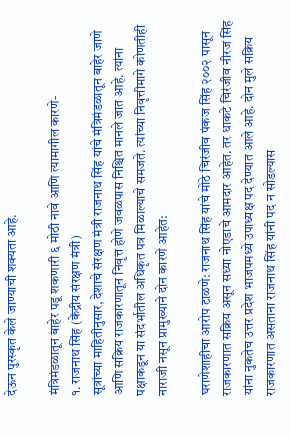देऊन पुरस्कृत केले जाण्याची शक्यता आहे.

मंत्रिमंडळातून बाहेर पडू शकणारी ६ मोठी नावे आणि त्यामागील कारणे-
१. राजनाथ सिंह (केंद्रीय संरक्षण मंत्री)
सूत्रांच्या माहितीनुसार, देशाचे संरक्षण मंत्री राजनाथ सिंह यांचे मंत्रिमंडळातून बाहेर जाणे आणि सक्रिय राजकारणातून निवृत्त होणे जवळपास निश्चित मानले जात आहे. त्यांना पक्षाकडून या संदर्भातील अधिकृत पत्र मिळाल्याचे समजते. त्यांच्या निवृत्तीमागे कोणतीही नाराजी नसून प्रामुख्याने दोन कारणे आहेत:

घराणेशाहीचा आरोप टाळणे: राजनाथ सिंह यांचे मोठे चिरंजीव पंकज सिंह २००२ पासून राजकारणात सक्रिय असून सध्या नोएडाचे आमदार आहेत. तर धाकटे चिरंजीव नीरज सिंह यांना नुकतेच उत्तर प्रदेश भाजपमध्ये उपाध्यक्ष पद देण्यात आले आहे. दोन मुले सक्रिय राजकारणात असताना राजनाथ सिंह यांनी पद न सोडल्यास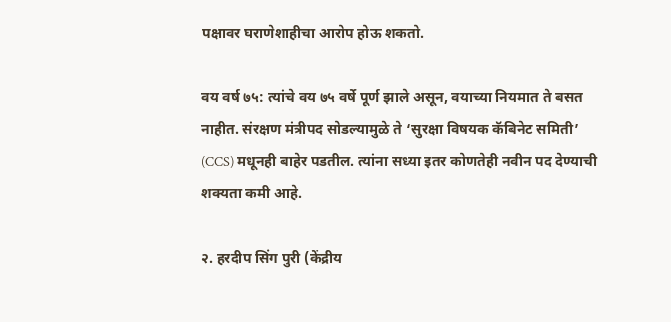पक्षावर घराणेशाहीचा आरोप होऊ शकतो.

वय वर्ष ७५: त्यांचे वय ७५ वर्षे पूर्ण झाले असून, वयाच्या नियमात ते बसत नाहीत. संरक्षण मंत्रीपद सोडल्यामुळे ते ‘सुरक्षा विषयक कॅबिनेट समिती’ (CCS) मधूनही बाहेर पडतील. त्यांना सध्या इतर कोणतेही नवीन पद देण्याची शक्यता कमी आहे.

२. हरदीप सिंग पुरी (केंद्रीय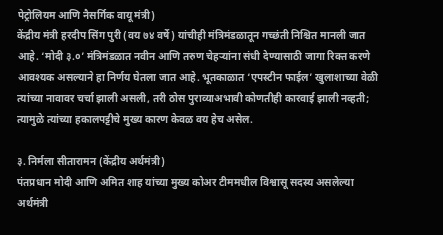पेट्रोलियम आणि नैसर्गिक वायू मंत्री)
केंद्रीय मंत्री हरदीप सिंग पुरी (वय ७४ वर्षे) यांचीही मंत्रिमंडळातून गच्छंती निश्चित मानली जात आहे. ‘मोदी ३.०’ मंत्रिमंडळात नवीन आणि तरुण चेहऱ्यांना संधी देण्यासाठी जागा रिक्त करणे आवश्यक असल्याने हा निर्णय घेतला जात आहे. भूतकाळात ‘एपस्टीन फाईल’ खुलाशाच्या वेळी त्यांच्या नावावर चर्चा झाली असली, तरी ठोस पुराव्याअभावी कोणतीही कारवाई झाली नव्हती; त्यामुळे त्यांच्या हकालपट्टीचे मुख्य कारण केवळ वय हेच असेल.

३. निर्मला सीतारामन (केंद्रीय अर्थमंत्री)
पंतप्रधान मोदी आणि अमित शाह यांच्या मुख्य कोअर टीममधील विश्वासू सदस्य असलेल्या अर्थमंत्री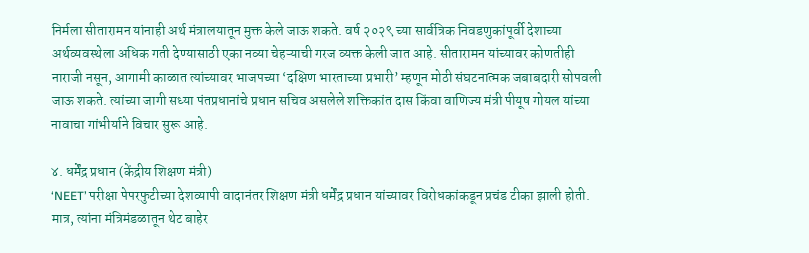निर्मला सीतारामन यांनाही अर्थ मंत्रालयातून मुक्त केले जाऊ शकते. वर्ष २०२९ च्या सार्वत्रिक निवडणुकांपूर्वी देशाच्या अर्थव्यवस्थेला अधिक गती देण्यासाठी एका नव्या चेहऱ्याची गरज व्यक्त केली जात आहे. सीतारामन यांच्यावर कोणतीही नाराजी नसून, आगामी काळात त्यांच्यावर भाजपच्या ‘दक्षिण भारताच्या प्रभारी’ म्हणून मोठी संघटनात्मक जबाबदारी सोपवली जाऊ शकते. त्यांच्या जागी सध्या पंतप्रधानांचे प्रधान सचिव असलेले शक्तिकांत दास किंवा वाणिज्य मंत्री पीयूष गोयल यांच्या नावाचा गांभीर्याने विचार सुरू आहे.

४. धर्मेंद्र प्रधान (केंद्रीय शिक्षण मंत्री)
‘NEET’ परीक्षा पेपरफुटीच्या देशव्यापी वादानंतर शिक्षण मंत्री धर्मेंद्र प्रधान यांच्यावर विरोधकांकडून प्रचंड टीका झाली होती. मात्र, त्यांना मंत्रिमंडळातून थेट बाहेर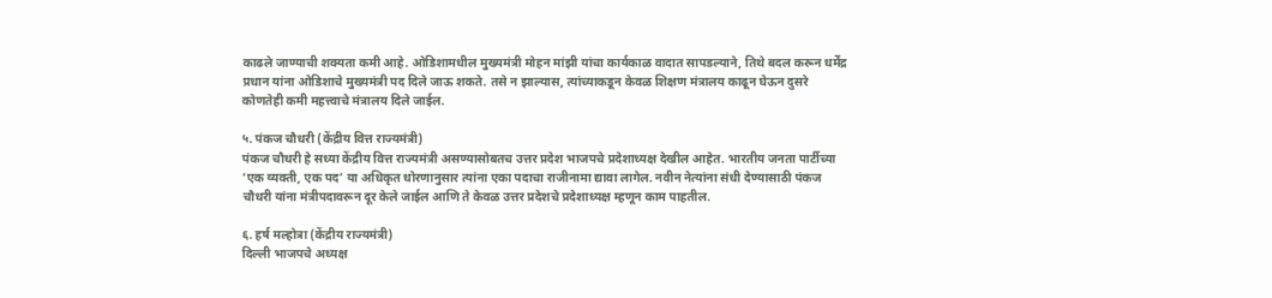काढले जाण्याची शक्यता कमी आहे. ओडिशामधील मुख्यमंत्री मोहन मांझी यांचा कार्यकाळ वादात सापडल्याने, तिथे बदल करून धर्मेंद्र प्रधान यांना ओडिशाचे मुख्यमंत्री पद दिले जाऊ शकते. तसे न झाल्यास, त्यांच्याकडून केवळ शिक्षण मंत्रालय काढून घेऊन दुसरे कोणतेही कमी महत्त्वाचे मंत्रालय दिले जाईल.

५. पंकज चौधरी (केंद्रीय वित्त राज्यमंत्री)
पंकज चौधरी हे सध्या केंद्रीय वित्त राज्यमंत्री असण्यासोबतच उत्तर प्रदेश भाजपचे प्रदेशाध्यक्ष देखील आहेत. भारतीय जनता पार्टीच्या ‘एक व्यक्ती, एक पद’ या अधिकृत धोरणानुसार त्यांना एका पदाचा राजीनामा द्यावा लागेल. नवीन नेत्यांना संधी देण्यासाठी पंकज चौधरी यांना मंत्रीपदावरून दूर केले जाईल आणि ते केवळ उत्तर प्रदेशचे प्रदेशाध्यक्ष म्हणून काम पाहतील.

६. हर्ष मल्होत्रा (केंद्रीय राज्यमंत्री)
दिल्ली भाजपचे अध्यक्ष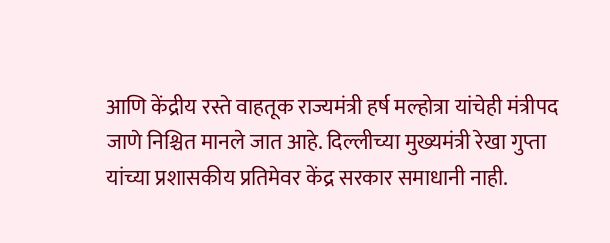आणि केंद्रीय रस्ते वाहतूक राज्यमंत्री हर्ष मल्होत्रा यांचेही मंत्रीपद जाणे निश्चित मानले जात आहे. दिल्लीच्या मुख्यमंत्री रेखा गुप्ता यांच्या प्रशासकीय प्रतिमेवर केंद्र सरकार समाधानी नाही.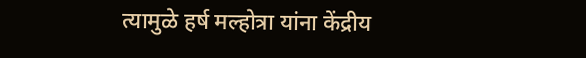त्यामुळे हर्ष मल्होत्रा यांना केंद्रीय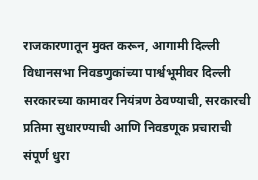राजकारणातून मुक्त करून, आगामी दिल्ली विधानसभा निवडणुकांच्या पार्श्वभूमीवर दिल्ली सरकारच्या कामावर नियंत्रण ठेवण्याची, सरकारची प्रतिमा सुधारण्याची आणि निवडणूक प्रचाराची संपूर्ण धुरा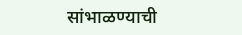सांभाळण्याची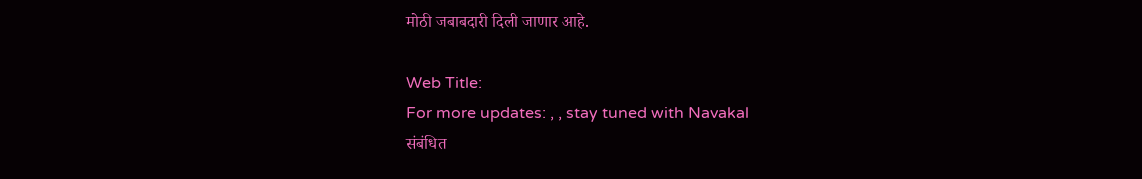मोठी जबाबदारी दिली जाणार आहे.

Web Title:
For more updates: , , stay tuned with Navakal
संबंधित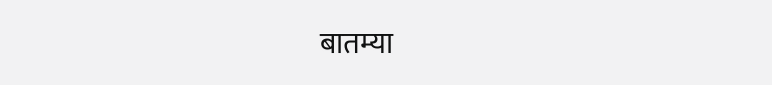बातम्या